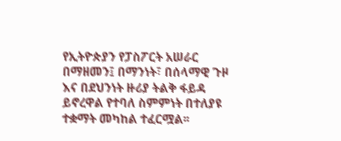የኢትዮጵያን የፓስፖርት አሠራር በማዘመን፤ በማንነት፣ በሰላማዊ ጉዞ እና በደህንነት ዙሪያ ትልቅ ፋይዳ ይኖረዋል የተባለ ስምምነት በተለያዩ ተቋማት መካከል ተፈርሟል፡፡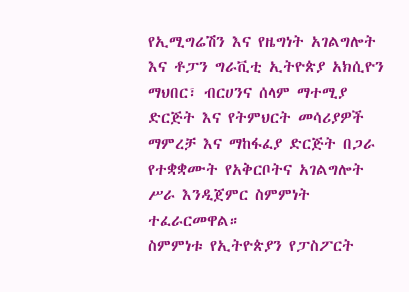የኢሚግሬሽን እና የዜግነት አገልግሎት እና ቶፓን ግራቪቲ ኢትዮጵያ አክሲዮን ማህበር፣ ብርሀንና ሰላም ማተሚያ ድርጅት እና የትምህርት መሳሪያዎች ማምረቻ እና ማከፋፈያ ድርጅት በጋራ የተቋቋሙት የአቅርቦትና አገልግሎት ሥራ እንዲጀምር ስምምነት ተፈራርመዋል።
ስምምነቱ የኢትዮጵያን የፓስፖርት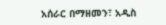አሰራር በማዘመን፣ አዲስ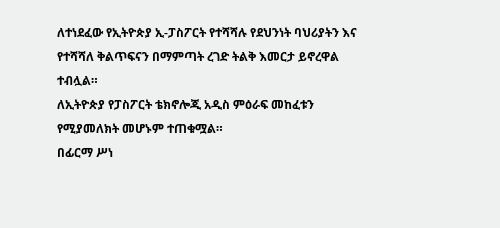ለተነደፈው የኢትዮጵያ ኢ-ፓስፖርት የተሻሻሉ የደህንነት ባህሪያትን እና የተሻሻለ ቅልጥፍናን በማምጣት ረገድ ትልቅ እመርታ ይኖረዋል ተብሏል።
ለኢትዮጵያ የፓስፖርት ቴክኖሎጂ አዲስ ምዕራፍ መከፈቱን የሚያመለክት መሆኑም ተጠቁሟል።
በፊርማ ሥነ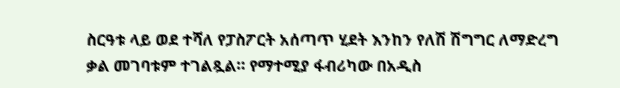ስርዓቱ ላይ ወደ ተሻለ የፓስፖርት አሰጣጥ ሂደት እንከን የለሽ ሽግግር ለማድረግ ቃል መገባቱም ተገልጿል። የማተሚያ ፋብሪካው በአዲስ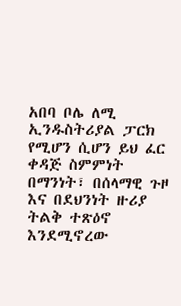አበባ ቦሌ ለሚ ኢንዱስትሪያል ፓርክ የሚሆን ሲሆን ይህ ፈር ቀዳጅ ስምምነት በማንነት፣ በሰላማዊ ጉዞ እና በደህንነት ዙሪያ ትልቅ ተጽዕኖ እንደሚኖረው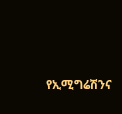የኢሚግሬሽንና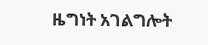ዜግነት አገልግሎት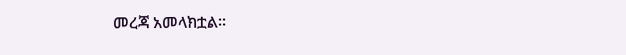መረጃ አመላክቷል።